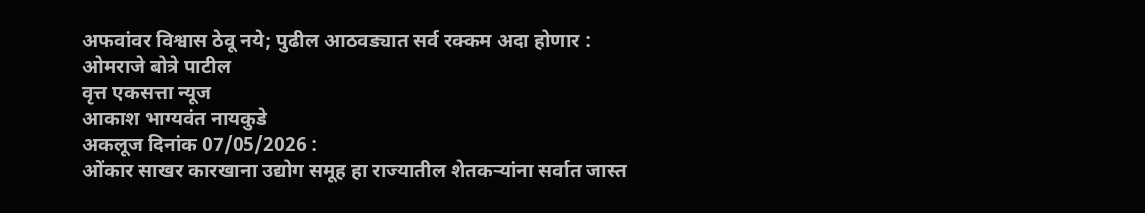अफवांवर विश्वास ठेवू नये; पुढील आठवड्यात सर्व रक्कम अदा होणार : ओमराजे बोत्रे पाटील
वृत्त एकसत्ता न्यूज
आकाश भाग्यवंत नायकुडे
अकलूज दिनांक 07/05/2026 :
ओंकार साखर कारखाना उद्योग समूह हा राज्यातील शेतकऱ्यांना सर्वात जास्त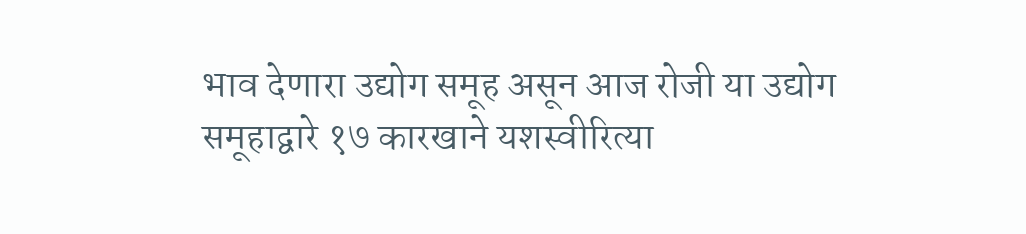भाव देणारा उद्योग समूह असून आज रोजी या उद्योग समूहाद्वारे १७ कारखाने यशस्वीरित्या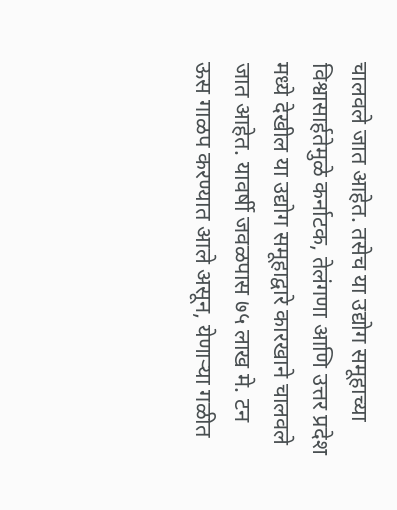चालवले जात आहेत. तसेच या उद्योग समूहाच्या विश्वासार्हतेमुळे कर्नाटक, तेलंगणा आणि उत्तर प्रदेश मध्ये देखील या उद्योग समूहाद्वारे कारखाने चालवले जात आहेत. यावर्षी जवळपास ७५ लाख मे. टन ऊस गाळप करण्यात आले असून, येणाऱ्या गळीत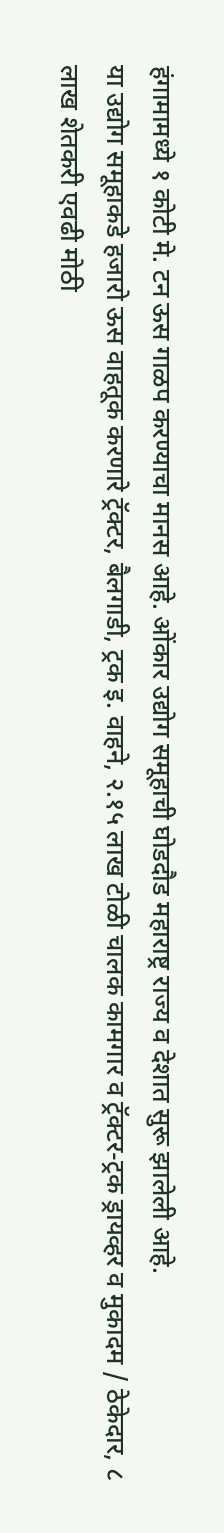हंगामामध्ये १ कोटी मे. टन ऊस गाळप करण्याचा मानस आहे. ओंकार उद्योग समूहाची घोडदौड महाराष्ट्र राज्य व देशात सुरू झालेली आहे.
या उद्योग समूहाकडे हजारो ऊस वाहतूक करणारे ट्रॅक्टर, बैलगाडी, ट्रक इ. वाहने, २.१५ लाख टोळी चालक कामगार व ट्रॅक्टर-ट्रक ड्रायव्हर व मुकादम / ठेकेदार, ८ लाख शेतकरी एवढी मोठी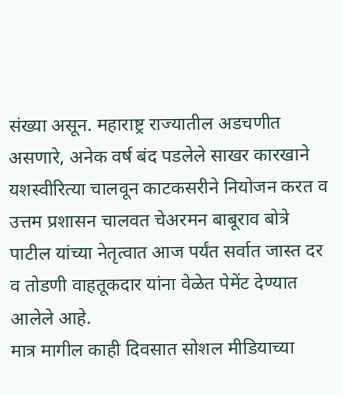संख्या असून. महाराष्ट्र राज्यातील अडचणीत असणारे, अनेक वर्ष बंद पडलेले साखर कारखाने यशस्वीरित्या चालवून काटकसरीने नियोजन करत व उत्तम प्रशासन चालवत चेअरमन बाबूराव बोत्रे पाटील यांच्या नेतृत्वात आज पर्यंत सर्वात जास्त दर व तोडणी वाहतूकदार यांना वेळेत पेमेंट देण्यात आलेले आहे.
मात्र मागील काही दिवसात सोशल मीडियाच्या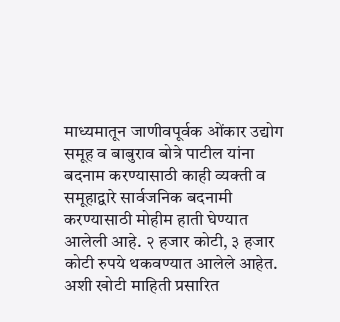माध्यमातून जाणीवपूर्वक ओंकार उद्योग समूह व बाबुराव बोत्रे पाटील यांना बदनाम करण्यासाठी काही व्यक्ती व समूहाद्वारे सार्वजनिक बदनामी करण्यासाठी मोहीम हाती घेण्यात आलेली आहे. २ हजार कोटी, ३ हजार कोटी रुपये थकवण्यात आलेले आहेत. अशी खोटी माहिती प्रसारित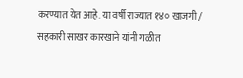करण्यात येत आहे. या वर्षी राज्यात १४० खाजगी / सहकारी साखर कारखाने यांनी गळीत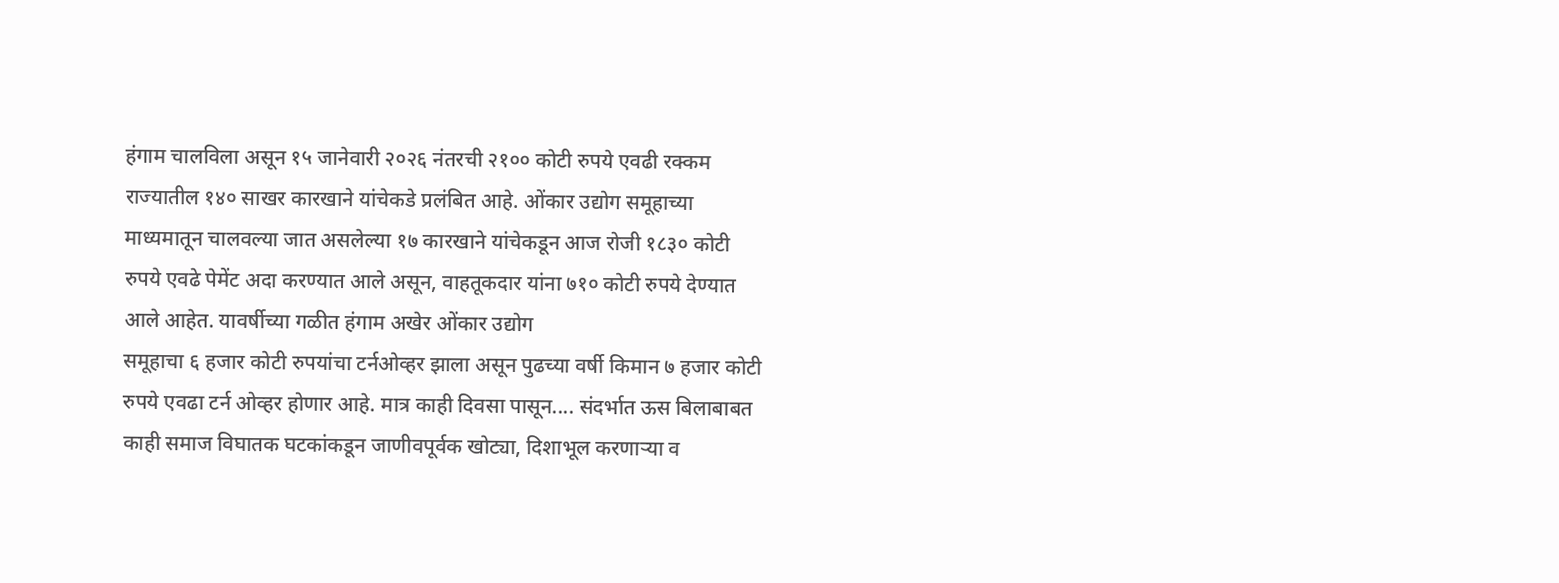हंगाम चालविला असून १५ जानेवारी २०२६ नंतरची २१०० कोटी रुपये एवढी रक्कम राज्यातील १४० साखर कारखाने यांचेकडे प्रलंबित आहे. ओंकार उद्योग समूहाच्या माध्यमातून चालवल्या जात असलेल्या १७ कारखाने यांचेकडून आज रोजी १८३० कोटी रुपये एवढे पेमेंट अदा करण्यात आले असून, वाहतूकदार यांना ७१० कोटी रुपये देण्यात आले आहेत. यावर्षीच्या गळीत हंगाम अखेर ओंकार उद्योग
समूहाचा ६ हजार कोटी रुपयांचा टर्नओव्हर झाला असून पुढच्या वर्षी किमान ७ हजार कोटी रुपये एवढा टर्न ओव्हर होणार आहे. मात्र काही दिवसा पासून.... संदर्भात ऊस बिलाबाबत काही समाज विघातक घटकांकडून जाणीवपूर्वक खोट्या, दिशाभूल करणाऱ्या व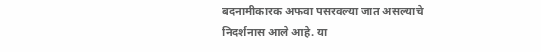बदनामीकारक अफवा पसरवल्या जात असल्याचे निदर्शनास आले आहे. या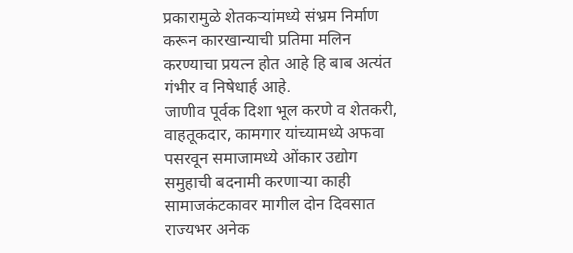प्रकारामुळे शेतकऱ्यांमध्ये संभ्रम निर्माण करून कारखान्याची प्रतिमा मलिन करण्याचा प्रयत्न होत आहे हि बाब अत्यंत गंभीर व निषेधार्ह आहे.
जाणीव पूर्वक दिशा भूल करणे व शेतकरी, वाहतूकदार, कामगार यांच्यामध्ये अफवा पसरवून समाजामध्ये ओंकार उद्योग समुहाची बदनामी करणाऱ्या काही सामाजकंटकावर मागील दोन दिवसात राज्यभर अनेक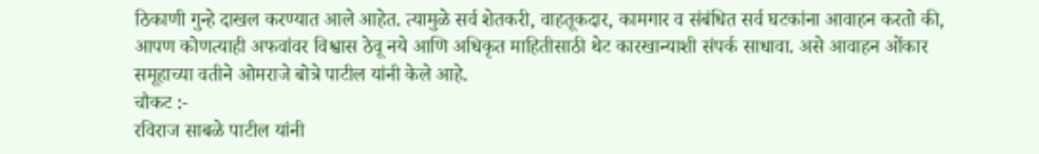ठिकाणी गुन्हे दाखल करण्यात आले आहेत. त्यामुळे सर्व शेतकरी, वाहतूकदार, कामगार व संबंधित सर्व घटकांना आवाहन करतो की, आपण कोणत्याही अफवांवर विश्वास ठेवू नये आणि अधिकृत माहितीसाठी थेट कारखान्याशी संपर्क साधावा. असे आवाहन ओंकार समूहाच्या वतीने ओमराजे बोत्रे पाटील यांनी केले आहे.
चौकट :-
रविराज साबळे पाटील यांनी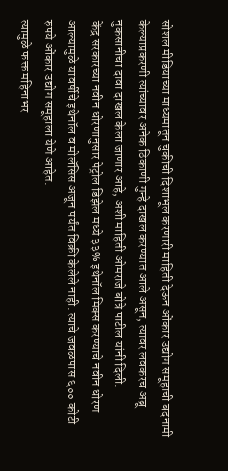सोशल मीडियाच्या माध्यमातून चुकीची दिशाभूल करणारी माहिती देऊन ओंकार उद्योग समूहाची बदनामी केल्याप्रकरणी त्यांच्यावर अनेक ठिकाणी गुन्हे दाखल करण्यात आले असून, त्यावर लवकरच अब्रू नुकसानीचा दावा दाखल केला जाणार आहे, अशी माहिती ओमराजे बोत्रे पाटील यांनी दिली.
केंद्र सरकारच्या नवीन धोरणानुसार पेट्रोल डिझेल मध्ये ३३% इथेनॉल मिक्स करण्याचे नवीन धोरण आल्यामुळे यावर्षीचे इथेनॉल व मोलॅसिस अजून पर्यंत विक्री केलेले नाही. त्याचे जवळपास ६०० कोटी रुपये ओंकार उद्योग समूहाला येणे आहेत.
त्यामुळे फक्त महिनाभर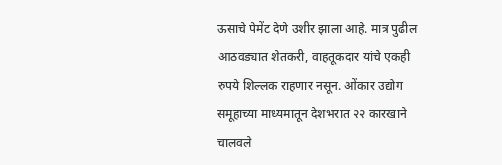ऊसाचे पेमेंट देणे उशीर झाला आहे. मात्र पुढील आठवड्यात शेतकरी, वाहतूकदार यांचे एकही रुपये शिल्लक राहणार नसून. ओंकार उद्योग समूहाच्या माध्यमातून देशभरात २२ कारखाने चालवले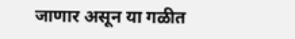जाणार असून या गळीत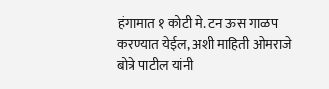हंगामात १ कोटी मे. टन ऊस गाळप करण्यात येईल, अशी माहिती ओमराजे बोत्रे पाटील यांनी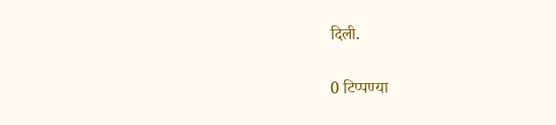दिली.


0 टिप्पण्या